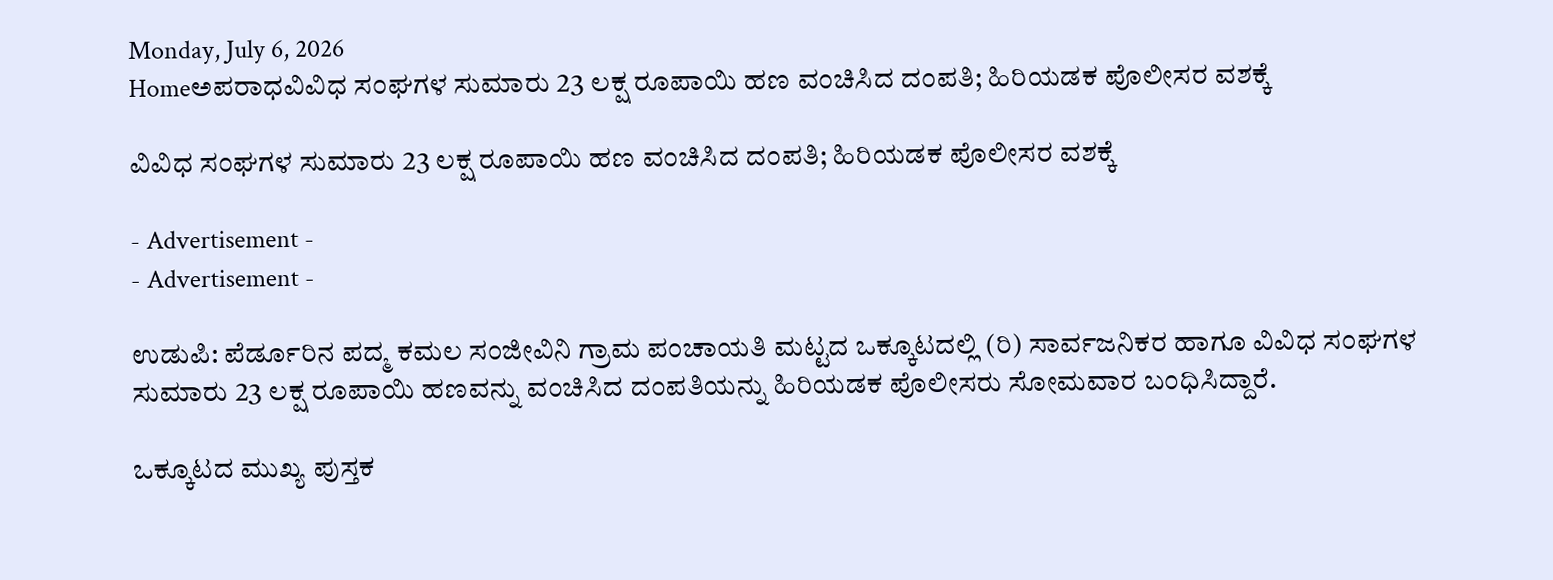Monday, July 6, 2026
Homeಅಪರಾಧವಿವಿಧ ಸಂಘಗಳ ಸುಮಾರು 23 ಲಕ್ಷ ರೂಪಾಯಿ ಹಣ ವಂಚಿಸಿದ ದಂಪತಿ; ಹಿರಿಯಡಕ ಪೊಲೀಸರ ವಶಕ್ಕೆ

ವಿವಿಧ ಸಂಘಗಳ ಸುಮಾರು 23 ಲಕ್ಷ ರೂಪಾಯಿ ಹಣ ವಂಚಿಸಿದ ದಂಪತಿ; ಹಿರಿಯಡಕ ಪೊಲೀಸರ ವಶಕ್ಕೆ

- Advertisement -
- Advertisement -

ಉಡುಪಿ: ಪೆರ್ಡೂರಿನ ಪದ್ಮ ಕಮಲ ಸಂಜೀವಿನಿ ಗ್ರಾಮ ಪಂಚಾಯತಿ ಮಟ್ಟದ ಒಕ್ಕೂಟದಲ್ಲಿ (ರಿ) ಸಾರ್ವಜನಿಕರ ಹಾಗೂ ವಿವಿಧ ಸಂಘಗಳ ಸುಮಾರು 23 ಲಕ್ಷ ರೂಪಾಯಿ ಹಣವನ್ನು ವಂಚಿಸಿದ ದಂಪತಿಯನ್ನು ಹಿರಿಯಡಕ ಪೊಲೀಸರು ಸೋಮವಾರ ಬಂಧಿಸಿದ್ದಾರೆ.

ಒಕ್ಕೂಟದ ಮುಖ್ಯ ಪುಸ್ತಕ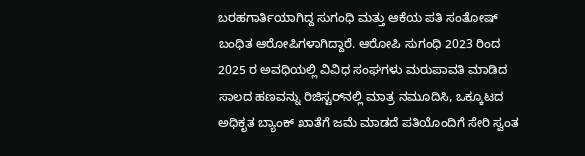ಬರಹಗಾರ್ತಿಯಾಗಿದ್ದ ಸುಗಂಧಿ ಮತ್ತು ಆಕೆಯ ಪತಿ ಸಂತೋಷ್ ಬಂಧಿತ ಆರೋಪಿಗಳಾಗಿದ್ದಾರೆ. ಆರೋಪಿ ಸುಗಂಧಿ 2023 ರಿಂದ 2025 ರ ಅವಧಿಯಲ್ಲಿ ವಿವಿಧ ಸಂಘಗಳು ಮರುಪಾವತಿ ಮಾಡಿದ ಸಾಲದ ಹಣವನ್ನು ರಿಜಿಸ್ಟರ್‌ನಲ್ಲಿ ಮಾತ್ರ ನಮೂದಿಸಿ, ಒಕ್ಕೂಟದ ಅಧಿಕೃತ ಬ್ಯಾಂಕ್ ಖಾತೆಗೆ ಜಮೆ ಮಾಡದೆ ಪತಿಯೊಂದಿಗೆ ಸೇರಿ ಸ್ವಂತ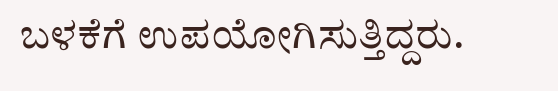ಬಳಕೆಗೆ ಉಪಯೋಗಿಸುತ್ತಿದ್ದರು.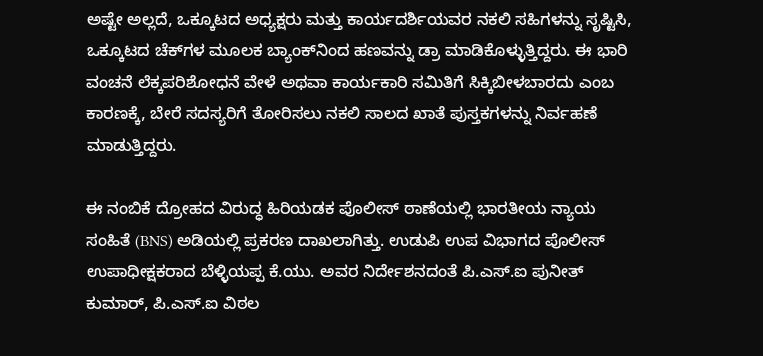ಅಷ್ಟೇ ಅಲ್ಲದೆ, ಒಕ್ಕೂಟದ ಅಧ್ಯಕ್ಷರು ಮತ್ತು ಕಾರ್ಯದರ್ಶಿಯವರ ನಕಲಿ ಸಹಿಗಳನ್ನು ಸೃಷ್ಟಿಸಿ, ಒಕ್ಕೂಟದ ಚೆಕ್‌ಗಳ ಮೂಲಕ ಬ್ಯಾಂಕ್‌ನಿಂದ ಹಣವನ್ನು ಡ್ರಾ ಮಾಡಿಕೊಳ್ಳುತ್ತಿದ್ದರು. ಈ ಭಾರಿ ವಂಚನೆ ಲೆಕ್ಕಪರಿಶೋಧನೆ ವೇಳೆ ಅಥವಾ ಕಾರ್ಯಕಾರಿ ಸಮಿತಿಗೆ ಸಿಕ್ಕಿಬೀಳಬಾರದು ಎಂಬ ಕಾರಣಕ್ಕೆ, ಬೇರೆ ಸದಸ್ಯರಿಗೆ ತೋರಿಸಲು ನಕಲಿ ಸಾಲದ ಖಾತೆ ಪುಸ್ತಕಗಳನ್ನು ನಿರ್ವಹಣೆ ಮಾಡುತ್ತಿದ್ದರು.

ಈ ನಂಬಿಕೆ ದ್ರೋಹದ ವಿರುದ್ಧ ಹಿರಿಯಡಕ ಪೊಲೀಸ್ ಠಾಣೆಯಲ್ಲಿ ಭಾರತೀಯ ನ್ಯಾಯ ಸಂಹಿತೆ (BNS) ಅಡಿಯಲ್ಲಿ ಪ್ರಕರಣ ದಾಖಲಾಗಿತ್ತು. ಉಡುಪಿ ಉಪ ವಿಭಾಗದ ಪೊಲೀಸ್ ಉಪಾಧೀಕ್ಷಕರಾದ ಬೆಳ್ಳಿಯಪ್ಪ ಕೆ.ಯು. ಅವರ ನಿರ್ದೇಶನದಂತೆ ಪಿ.ಎಸ್.ಐ ಪುನೀತ್ ಕುಮಾರ್, ಪಿ.ಎಸ್.ಐ ವಿಠಲ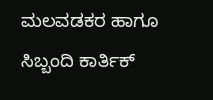ಮಲವಡಕರ ಹಾಗೂ ಸಿಬ್ಬಂದಿ ಕಾರ್ತಿಕ್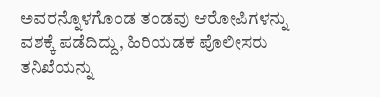ಅವರನ್ನೊಳಗೊಂಡ ತಂಡವು ಆರೋಪಿಗಳನ್ನು ವಶಕ್ಕೆ ಪಡೆದಿದ್ದು, ಹಿರಿಯಡಕ ಪೊಲೀಸರು ತನಿಖೆಯನ್ನು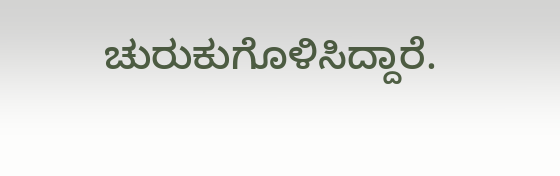ಚುರುಕುಗೊಳಿಸಿದ್ದಾರೆ.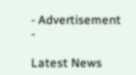- Advertisement -

Latest News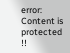error: Content is protected !!